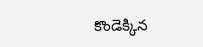కొండెక్కిన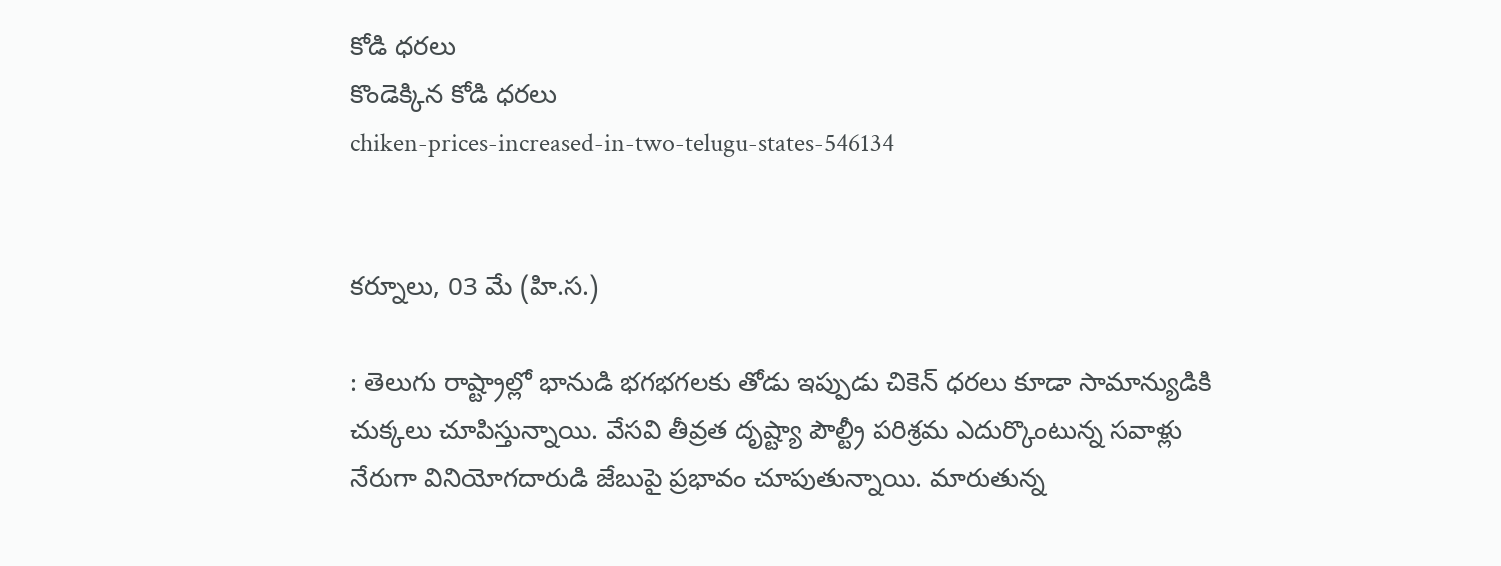కోడి ధరలు
కొండెక్కిన కోడి ధరలు
chiken-prices-increased-in-two-telugu-states-546134


కర్నూలు, 03 మే (హి.స.)

: తెలుగు రాష్ట్రాల్లో భానుడి భగభగలకు తోడు ఇప్పుడు చికెన్ ధరలు కూడా సామాన్యుడికి చుక్కలు చూపిస్తున్నాయి. వేసవి తీవ్రత దృష్ట్యా పౌల్ట్రీ పరిశ్రమ ఎదుర్కొంటున్న సవాళ్లు నేరుగా వినియోగదారుడి జేబుపై ప్రభావం చూపుతున్నాయి. మారుతున్న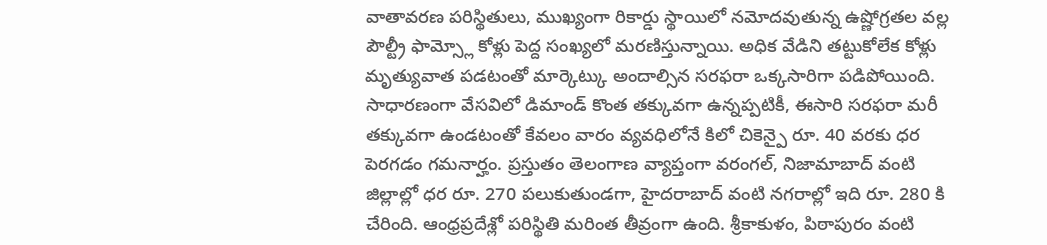వాతావరణ పరిస్థితులు, ముఖ్యంగా రికార్డు స్థాయిలో నమోదవుతున్న ఉష్ణోగ్రతల వల్ల పౌల్ట్రీ ఫామ్స్లో కోళ్లు పెద్ద సంఖ్యలో మరణిస్తున్నాయి. అధిక వేడిని తట్టుకోలేక కోళ్లు మృత్యువాత పడటంతో మార్కెట్కు అందాల్సిన సరఫరా ఒక్కసారిగా పడిపోయింది. సాధారణంగా వేసవిలో డిమాండ్ కొంత తక్కువగా ఉన్నప్పటికీ, ఈసారి సరఫరా మరీ తక్కువగా ఉండటంతో కేవలం వారం వ్యవధిలోనే కిలో చికెన్పై రూ. 40 వరకు ధర పెరగడం గమనార్హం. ప్రస్తుతం తెలంగాణ వ్యాప్తంగా వరంగల్, నిజామాబాద్ వంటి జిల్లాల్లో ధర రూ. 270 పలుకుతుండగా, హైదరాబాద్ వంటి నగరాల్లో ఇది రూ. 280 కి చేరింది. ఆంధ్రప్రదేశ్లో పరిస్థితి మరింత తీవ్రంగా ఉంది. శ్రీకాకుళం, పిఠాపురం వంటి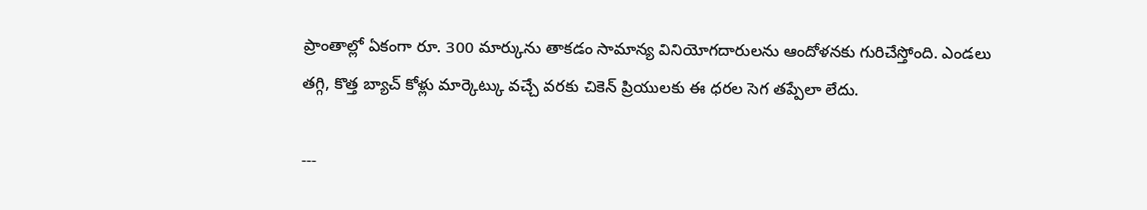ప్రాంతాల్లో ఏకంగా రూ. 300 మార్కును తాకడం సామాన్య వినియోగదారులను ఆందోళనకు గురిచేస్తోంది. ఎండలు తగ్గి, కొత్త బ్యాచ్ కోళ్లు మార్కెట్కు వచ్చే వరకు చికెన్ ప్రియులకు ఈ ధరల సెగ తప్పేలా లేదు.

---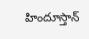హిందూస్తాన్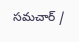సమచార్ /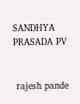SANDHYA PRASADA PV


 rajesh pande